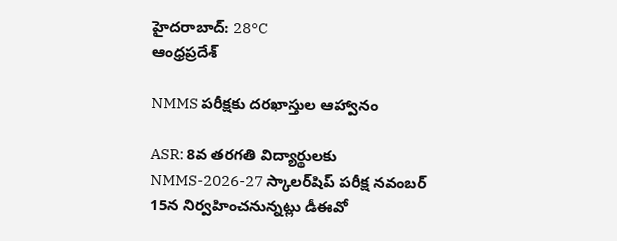హైదరాబాద్: 28°C
ఆంధ్రప్రదేశ్

NMMS పరీక్షకు దరఖాస్తుల ఆహ్వానం

ASR: 8వ తరగతి విద్యార్థులకు NMMS-2026-27 స్కాలర్‌షిప్ పరీక్ష నవంబర్ 15న నిర్వహించనున్నట్లు డీఈవో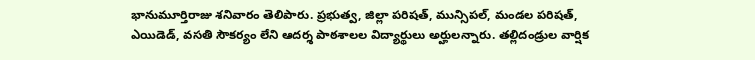భానుమూర్తిరాజు శనివారం తెలిపారు. ప్రభుత్వ, జిల్లా పరిషత్, మున్సిపల్, మండల పరిషత్, ఎయిడెడ్, వసతి సౌకర్యం లేని ఆదర్శ పాఠశాలల విద్యార్థులు అర్హులన్నారు. తల్లిదండ్రుల వార్షిక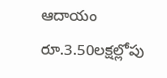ఆదాయం రూ.3.50లక్షల్లోపు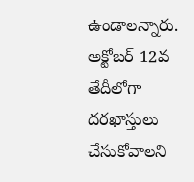ఉండాలన్నారు. అక్టోబర్ 12వ తేదీలోగా దరఖాస్తులు చేసుకోవాలని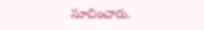సూచించారు.